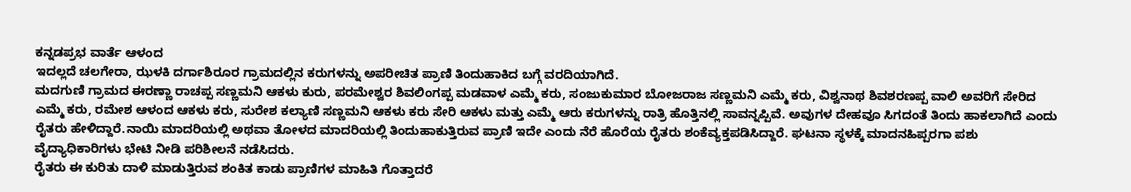ಕನ್ನಡಪ್ರಭ ವಾರ್ತೆ ಆಳಂದ
ಇದಲ್ಲದೆ ಚಲಗೇರಾ, ಝಳಕಿ ದರ್ಗಾಶಿರೂರ ಗ್ರಾಮದಲ್ಲಿನ ಕರುಗಳನ್ನು ಅಪರೀಚಿತ ಪ್ರಾಣಿ ತಿಂದುಹಾಕಿದ ಬಗ್ಗೆ ವರದಿಯಾಗಿದೆ.
ಮದಗುಣಿ ಗ್ರಾಮದ ಈರಣ್ಣಾ ರಾಚಪ್ಪ ಸಣ್ಣಮನಿ ಆಕಳು ಕುರು, ಪರಮೇಶ್ವರ ಶಿವಲಿಂಗಪ್ಪ ಮಡವಾಳ ಎಮ್ಮೆ ಕರು, ಸಂಜುಕುಮಾರ ಬೋಜರಾಜ ಸಣ್ಣಮನಿ ಎಮ್ಮೆ ಕರು, ವಿಶ್ವನಾಥ ಶಿವಶರಣಪ್ಪ ವಾಲಿ ಅವರಿಗೆ ಸೇರಿದ ಎಮ್ಮೆ ಕರು, ರಮೇಶ ಆಳಂದ ಆಕಳು ಕರು, ಸುರೇಶ ಕಲ್ಯಾಣಿ ಸಣ್ಣಮನಿ ಆಕಳು ಕರು ಸೇರಿ ಆಕಳು ಮತ್ತು ಎಮ್ಮೆ ಆರು ಕರುಗಳನ್ನು ರಾತ್ರಿ ಹೊತ್ತಿನಲ್ಲಿ ಸಾವನ್ನಪ್ಪಿವೆ. ಅವುಗಳ ದೇಹವೂ ಸಿಗದಂತೆ ತಿಂದು ಹಾಕಲಾಗಿದೆ ಎಂದು ರೈತರು ಹೇಳಿದ್ದಾರೆ.ನಾಯಿ ಮಾದರಿಯಲ್ಲಿ ಅಥವಾ ತೋಳದ ಮಾದರಿಯಲ್ಲಿ ತಿಂದುಹಾಕುತ್ತಿರುವ ಪ್ರಾಣಿ ಇದೇ ಎಂದು ನೆರೆ ಹೊರೆಯ ರೈತರು ಶಂಕೆವ್ಯಕ್ತಪಡಿಸಿದ್ದಾರೆ. ಘಟನಾ ಸ್ಥಳಕ್ಕೆ ಮಾದನಹಿಪ್ಪರಗಾ ಪಶು ವೈದ್ಯಾಧಿಕಾರಿಗಳು ಭೇಟಿ ನೀಡಿ ಪರಿಶೀಲನೆ ನಡೆಸಿದರು.
ರೈತರು ಈ ಕುರಿತು ದಾಳಿ ಮಾಡುತ್ತಿರುವ ಶಂಕಿತ ಕಾಡು ಪ್ರಾಣಿಗಳ ಮಾಹಿತಿ ಗೊತ್ತಾದರೆ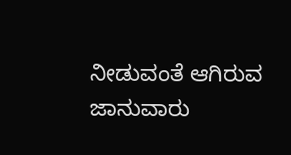ನೀಡುವಂತೆ ಆಗಿರುವ ಜಾನುವಾರು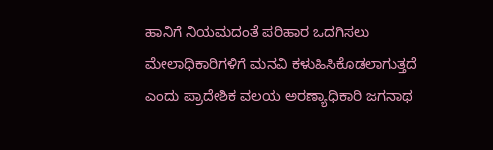ಹಾನಿಗೆ ನಿಯಮದಂತೆ ಪರಿಹಾರ ಒದಗಿಸಲು ಮೇಲಾಧಿಕಾರಿಗಳಿಗೆ ಮನವಿ ಕಳುಹಿಸಿಕೊಡಲಾಗುತ್ತದೆ ಎಂದು ಪ್ರಾದೇಶಿಕ ವಲಯ ಅರಣ್ಯಾಧಿಕಾರಿ ಜಗನಾಥ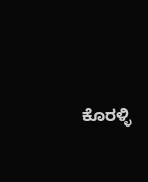ಕೊರಳ್ಳಿ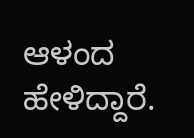ಆಳಂದ ಹೇಳಿದ್ದಾರೆ.